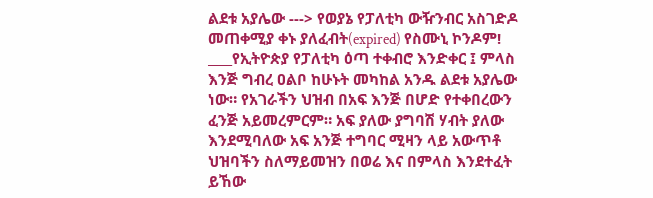ልደቱ አያሌው ---> የወያኔ የፓለቲካ ውዥንብር አስገድዶ መጠቀሚያ ቀኑ ያለፈብት(expired) የስሙኒ ኮንዶም!
____የኢትዮጵያ የፓለቲካ ዕጣ ተቀብሮ እንድቀር ፤ ምላስ እንጅ ግብረ ዐልቦ ከሁኑት መካከል አንዱ ልደቱ አያሌው ነው። የአገራችን ህዝብ በአፍ እንጅ በሆድ የተቀበረውን ፈንጅ አይመረምርም። አፍ ያለው ያግባሽ ሃብት ያለው እንደሚባለው አፍ አንጅ ተግባር ሚዛን ላይ አውጥቶ ህዝባችን ስለማይመዝን በወሬ እና በምላስ እንደተፈት ይኸው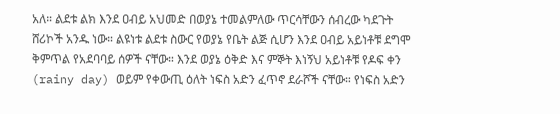አለ። ልደቱ ልክ እንደ ዐብይ አህመድ በወያኔ ተመልምለው ጥርሳቸውን ሰብረው ካደጉት ሸሪኮች አንዱ ነው። ልዩነቱ ልደቱ ስውር የወያኔ የቤት ልጅ ሲሆን እንደ ዐብይ አይነቶቹ ደግሞ ቅምጥል የአደባባይ ሰዎች ናቸው። እንደ ወያኔ ዕቅድ እና ምኞት እነኝህ አይነቶቹ የዶፍ ቀን (rainy day) ወይም የቀውጢ ዕለት ነፍስ አድን ፈጥኖ ደራሾች ናቸው። የነፍስ አድን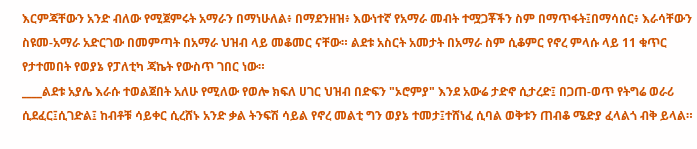እርምጃቸውን አንድ ብለው የሚጀምሩት አማራን በማነሁለል፥ በማደንዘዝ፥ እውነተኛ የአማራ መብት ተሟጋቾችን ስም በማጥፋት፤በማሳሰር፥ እራሳቸውን ስዩመ-አማራ አድርገው በመምጣት በአማራ ህዝብ ላይ መቆመር ናቸው። ልደቱ አስርት አመታት በአማራ ስም ሲቆምር የኖረ ምላሱ ላይ 11 ቁጥር የታተመበት የወያኔ የፓለቲካ ጃኬት የውስጥ ገበር ነው።
____ልደቱ አያሌ እራሱ ተወልጀበት አለሁ የሚለው የወሎ ክፍለ ሀገር ህዝብ በድፍን "ኦሮምያ" እንደ አውሬ ታድኖ ሲታረድ፤ በጋጠ-ወጥ የትግሬ ወራሪ ሲደፈር፤ሲገድል፤ ከብቶቹ ሳይቀር ሲረሸኑ አንድ ቃል ትንፍሽ ሳይል የኖረ መልቲ ግን ወያኔ ተመታ፤ተሸነፈ ሲባል ወቅቱን ጠብቆ ሜድያ ፈላልጎ ብቅ ይላል።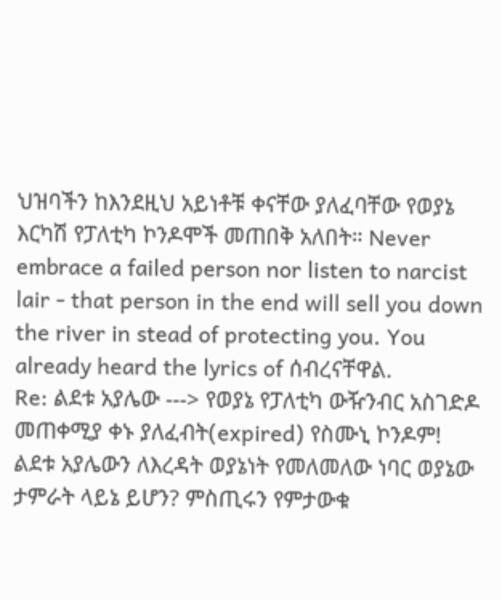ህዝባችን ከእንደዚህ አይነቶቹ ቀናቸው ያለፈባቸው የወያኔ እርካሽ የፓለቲካ ኮንዶሞች መጠበቅ አለበት። Never embrace a failed person nor listen to narcist lair - that person in the end will sell you down the river in stead of protecting you. You already heard the lyrics of ሰብረናቸዋል.
Re: ልደቱ አያሌው ---> የወያኔ የፓለቲካ ውዥንብር አስገድዶ መጠቀሚያ ቀኑ ያለፈብት(expired) የስሙኒ ኮንዶም!
ልደቱ አያሌውን ለእረዳት ወያኔነት የመለመለው ነባር ወያኔው ታምራት ላይኔ ይሆን? ምስጢሩን የምታውቁ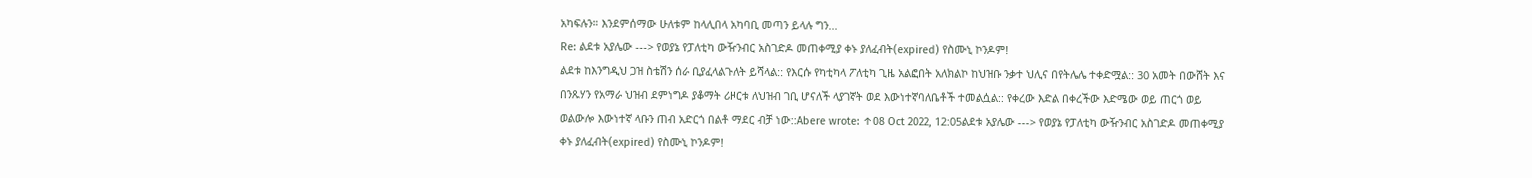አካፍሉን። እንደምሰማው ሁለቱም ከላሊበላ አካባቢ መጣን ይላሉ ግን...
Re: ልደቱ አያሌው ---> የወያኔ የፓለቲካ ውዥንብር አስገድዶ መጠቀሚያ ቀኑ ያለፈብት(expired) የስሙኒ ኮንዶም!
ልደቱ ከእንግዲህ ጋዝ ስቴሽን ሰራ ቢያፈላልጉለት ይሻላል:: የእርሱ የካቲካላ ፖለቲካ ጊዜ አልፎበት አለክልኮ ከህዝቡ ንቃተ ህሊና በየትሌሌ ተቀድሟል:: 30 አመት በውሸት እና በንጹሃን የአማራ ህዝብ ደምነግዶ ያቆማት ሪዞርቱ ለህዝብ ገቢ ሆናለች ላያገኛት ወደ እውነተኛባለቤቶች ተመልሷል:: የቀረው እድል በቀረችው እድሜው ወይ ጠርጎ ወይ ወልውሎ እውነተኛ ላቡን ጠብ አድርጎ በልቶ ማደር ብቻ ነው::Abere wrote: ↑08 Oct 2022, 12:05ልደቱ አያሌው ---> የወያኔ የፓለቲካ ውዥንብር አስገድዶ መጠቀሚያ ቀኑ ያለፈብት(expired) የስሙኒ ኮንዶም!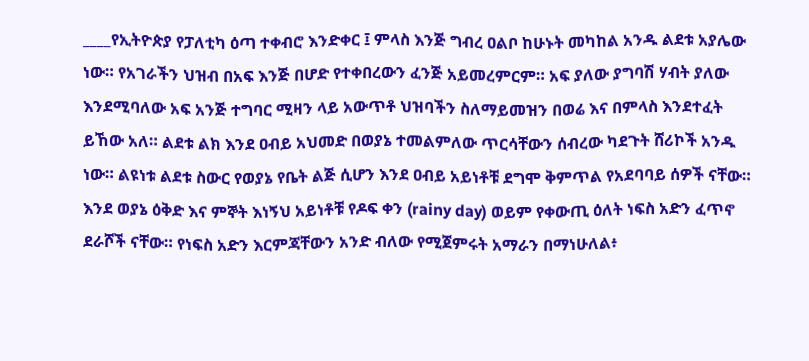____የኢትዮጵያ የፓለቲካ ዕጣ ተቀብሮ እንድቀር ፤ ምላስ እንጅ ግብረ ዐልቦ ከሁኑት መካከል አንዱ ልደቱ አያሌው ነው። የአገራችን ህዝብ በአፍ እንጅ በሆድ የተቀበረውን ፈንጅ አይመረምርም። አፍ ያለው ያግባሽ ሃብት ያለው እንደሚባለው አፍ አንጅ ተግባር ሚዛን ላይ አውጥቶ ህዝባችን ስለማይመዝን በወሬ እና በምላስ እንደተፈት ይኸው አለ። ልደቱ ልክ እንደ ዐብይ አህመድ በወያኔ ተመልምለው ጥርሳቸውን ሰብረው ካደጉት ሸሪኮች አንዱ ነው። ልዩነቱ ልደቱ ስውር የወያኔ የቤት ልጅ ሲሆን እንደ ዐብይ አይነቶቹ ደግሞ ቅምጥል የአደባባይ ሰዎች ናቸው። እንደ ወያኔ ዕቅድ እና ምኞት እነኝህ አይነቶቹ የዶፍ ቀን (rainy day) ወይም የቀውጢ ዕለት ነፍስ አድን ፈጥኖ ደራሾች ናቸው። የነፍስ አድን እርምጃቸውን አንድ ብለው የሚጀምሩት አማራን በማነሁለል፥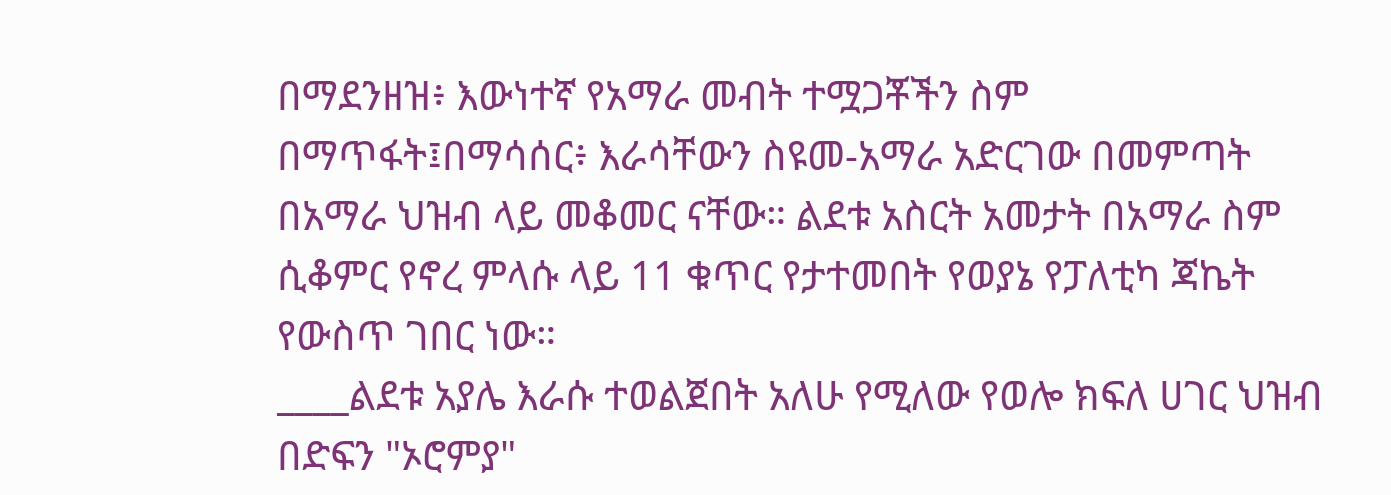በማደንዘዝ፥ እውነተኛ የአማራ መብት ተሟጋቾችን ስም በማጥፋት፤በማሳሰር፥ እራሳቸውን ስዩመ-አማራ አድርገው በመምጣት በአማራ ህዝብ ላይ መቆመር ናቸው። ልደቱ አስርት አመታት በአማራ ስም ሲቆምር የኖረ ምላሱ ላይ 11 ቁጥር የታተመበት የወያኔ የፓለቲካ ጃኬት የውስጥ ገበር ነው።
____ልደቱ አያሌ እራሱ ተወልጀበት አለሁ የሚለው የወሎ ክፍለ ሀገር ህዝብ በድፍን "ኦሮምያ"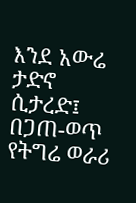እንደ አውሬ ታድኖ ሲታረድ፤ በጋጠ-ወጥ የትግሬ ወራሪ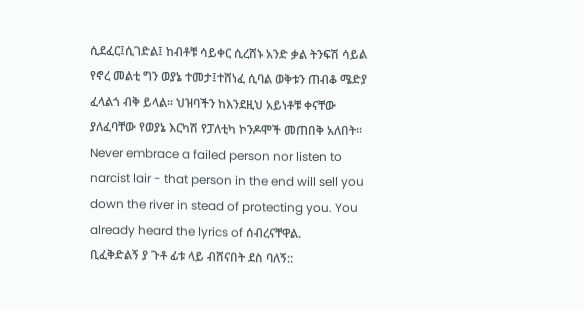ሲደፈር፤ሲገድል፤ ከብቶቹ ሳይቀር ሲረሸኑ አንድ ቃል ትንፍሽ ሳይል የኖረ መልቲ ግን ወያኔ ተመታ፤ተሸነፈ ሲባል ወቅቱን ጠብቆ ሜድያ ፈላልጎ ብቅ ይላል። ህዝባችን ከእንደዚህ አይነቶቹ ቀናቸው ያለፈባቸው የወያኔ እርካሽ የፓለቲካ ኮንዶሞች መጠበቅ አለበት። Never embrace a failed person nor listen to narcist lair - that person in the end will sell you down the river in stead of protecting you. You already heard the lyrics of ሰብረናቸዋል.
ቢፈቅድልኝ ያ ጉቶ ፊቱ ላይ ብሸናበት ደስ ባለኝ::